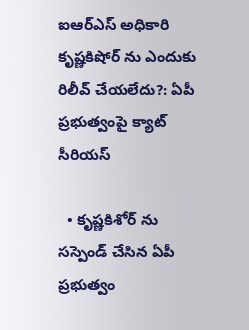ఐఆర్ఎస్ అధికారి కృష్ణకిషోర్‌ ను ఎందుకు రిలీవ్ చేయలేదు?: ఏపీ ప్రభుత్వంపై క్యాట్ సీరియస్

  • కృష్ణకిశోర్ ను సస్పెండ్ చేసిన ఏపీ ప్రభుత్వం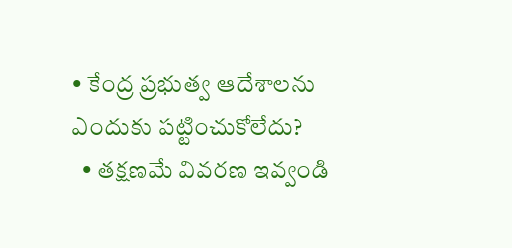• కేంద్ర ప్రభుత్వ ఆదేశాలను ఎందుకు పట్టించుకోలేదు?
  • తక్షణమే వివరణ ఇవ్వండి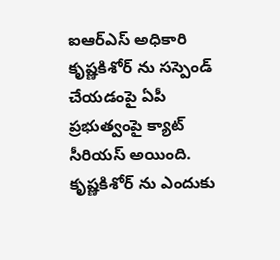ఐఆర్ఎస్ అధికారి కృష్ణకిశోర్ ను సస్పెండ్ చేయడంపై ఏపీ ప్రభుత్వంపై క్యాట్ సీరియస్ అయింది. కృష్ణకిశోర్ ను ఎందుకు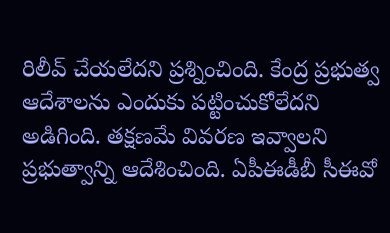రిలీవ్ చేయలేదని ప్రశ్నించింది. కేంద్ర ప్రభుత్వ ఆదేశాలను ఎందుకు పట్టించుకోలేదని అడిగింది. తక్షణమే వివరణ ఇవ్వాలని ప్రభుత్వాన్ని ఆదేశించింది. ఏపీఈడీబీ సీఈవో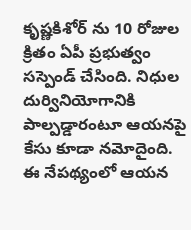కృష్ణకిశోర్ ను 10 రోజుల క్రితం ఏపీ ప్రభుత్వం సస్పెండ్ చేసింది. నిధుల దుర్వినియోగానికి పాల్పడ్డారంటూ ఆయనపై కేసు కూడా నమోదైంది. ఈ నేపథ్యంలో ఆయన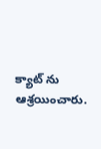క్యాట్ ను ఆశ్రయించారు.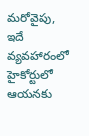మరోవైపు, ఇదే వ్యవహారంలో హైకోర్టులో ఆయనకు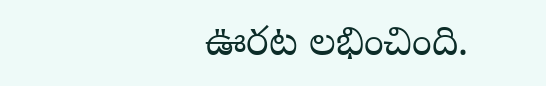ఊరట లభించింది.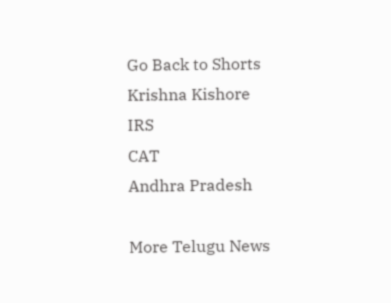Go Back to Shorts
Krishna Kishore
IRS
CAT
Andhra Pradesh

More Telugu News